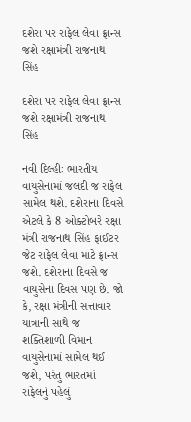દશેરા પર રાફેલ લેવા ફ્રાન્સ જશે રક્ષામંત્રી રાજનાથ સિંહ

દશેરા પર રાફેલ લેવા ફ્રાન્સ જશે રક્ષામંત્રી રાજનાથ સિંહ

નવી દિલ્હીઃ ભારતીય વાયુસેનામાં જલદી જ રાફેલ સામેલ થશે. દશેરાના દિવસે એટલે કે 8 ઓક્ટોબરે રક્ષા મંત્રી રાજનાથ સિંહ ફાઈટર જેટ રાફેલ લેવા માટે ફ્રાન્સ જશે. દશેરાના દિવસે જ વાયુસેના દિવસ પણ છે. જો કે, રક્ષા મંત્રીની સત્તાવાર યાત્રાની સાથે જ શક્તિશાળી વિમાન વાયુસેનામાં સામેલ થઈ જશે, પરંતુ ભારતમાં રાફેલનું પહેલું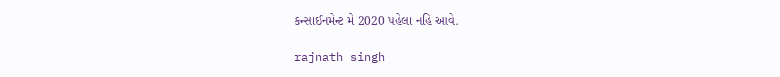કન્સાઈનમેન્ટ મે 2020 પહેલા નહિ આવે.

rajnath singh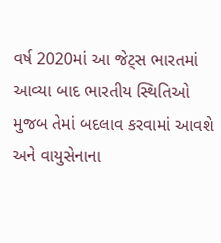વર્ષ 2020માં આ જેટ્સ ભારતમાં આવ્યા બાદ ભારતીય સ્થિતિઓ મુજબ તેમાં બદલાવ કરવામાં આવશે અને વાયુસેનાના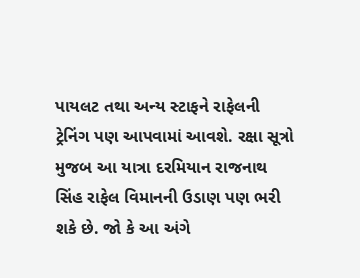પાયલટ તથા અન્ય સ્ટાફને રાફેલની ટ્રેનિંગ પણ આપવામાં આવશે. રક્ષા સૂત્રો મુજબ આ યાત્રા દરમિયાન રાજનાથ સિંહ રાફેલ વિમાનની ઉડાણ પણ ભરી શકે છે. જો કે આ અંગે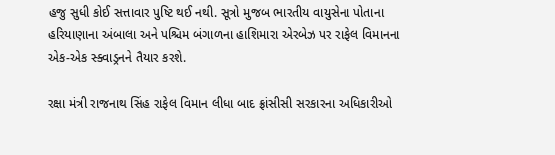હજુ સુધી કોઈ સત્તાવાર પુષ્ટિ થઈ નથી. સૂત્રો મુજબ ભારતીય વાયુસેના પોતાના હરિયાણાના અંબાલા અને પશ્ચિમ બંગાળના હાશિમારા એરબેઝ પર રાફેલ વિમાનના એક-એક સ્ક્વાડ્રનને તૈયાર કરશે.

રક્ષા મંત્રી રાજનાથ સિંહ રાફેલ વિમાન લીધા બાદ ફ્રાંસીસી સરકારના અધિકારીઓ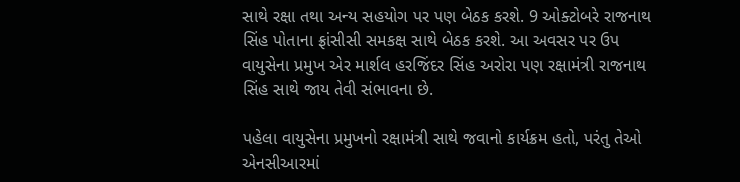સાથે રક્ષા તથા અન્ય સહયોગ પર પણ બેઠક કરશે. 9 ઓક્ટોબરે રાજનાથ સિંહ પોતાના ફ્રાંસીસી સમકક્ષ સાથે બેઠક કરશે. આ અવસર પર ઉપ વાયુસેના પ્રમુખ એર માર્શલ હરજિંદર સિંહ અરોરા પણ રક્ષામંત્રી રાજનાથ સિંહ સાથે જાય તેવી સંભાવના છે.

પહેલા વાયુસેના પ્રમુખનો રક્ષામંત્રી સાથે જવાનો કાર્યક્રમ હતો, પરંતુ તેઓ એનસીઆરમાં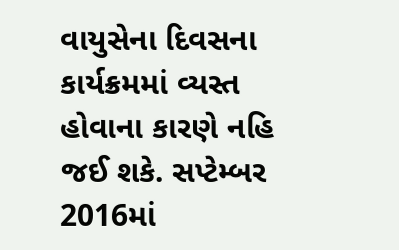વાયુસેના દિવસના કાર્યક્રમમાં વ્યસ્ત હોવાના કારણે નહિ જઈ શકે. સપ્ટેમ્બર 2016માં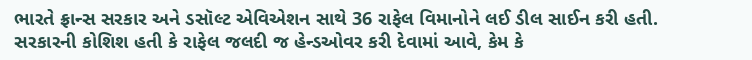ભારતે ફ્રાન્સ સરકાર અને ડસૉલ્ટ એવિએશન સાથે 36 રાફેલ વિમાનોને લઈ ડીલ સાઈન કરી હતી. સરકારની કોશિશ હતી કે રાફેલ જલદી જ હેન્ડઓવર કરી દેવામાં આવે, કેમ કે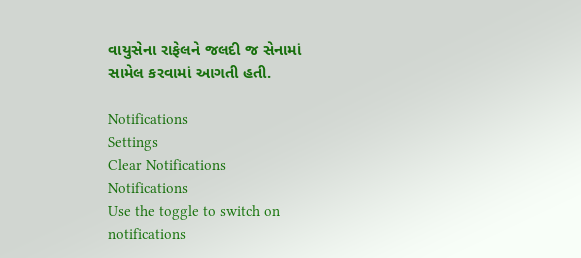વાયુસેના રાફેલને જલદી જ સેનામાં સામેલ કરવામાં આગતી હતી.

Notifications
Settings
Clear Notifications
Notifications
Use the toggle to switch on notifications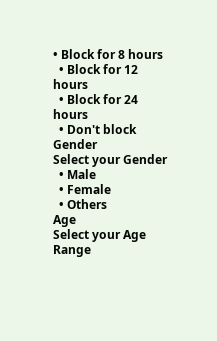• Block for 8 hours
  • Block for 12 hours
  • Block for 24 hours
  • Don't block
Gender
Select your Gender
  • Male
  • Female
  • Others
Age
Select your Age Range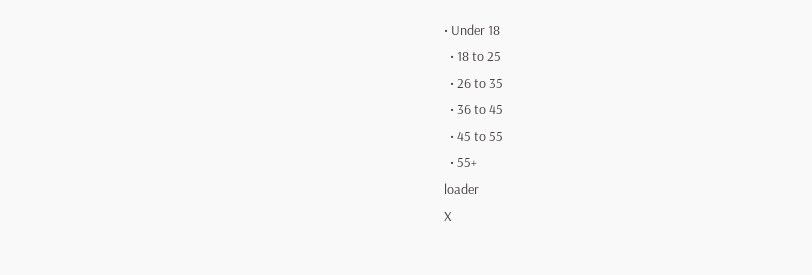• Under 18
  • 18 to 25
  • 26 to 35
  • 36 to 45
  • 45 to 55
  • 55+
loader
X